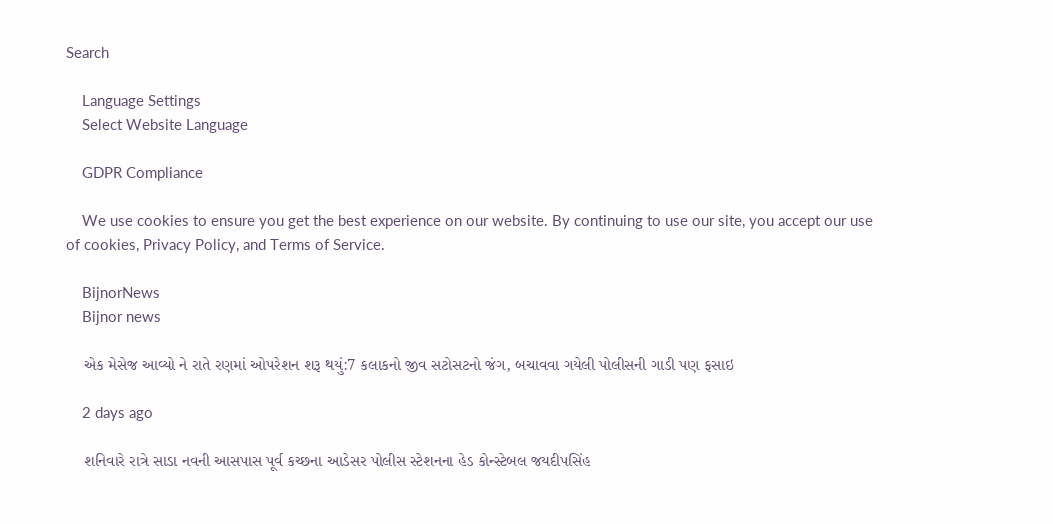Search

    Language Settings
    Select Website Language

    GDPR Compliance

    We use cookies to ensure you get the best experience on our website. By continuing to use our site, you accept our use of cookies, Privacy Policy, and Terms of Service.

    BijnorNews
    Bijnor news

    એક મેસેજ આવ્યો ને રાતે રણમાં ઓપરેશન શરૂ થયું:7 કલાકનો જીવ સટોસટનો જંગ, બચાવવા ગયેલી પોલીસની ગાડી પણ ફસાઇ

    2 days ago

    શનિવારે રાત્રે સાડા નવની આસપાસ પૂર્વ કચ્છના આડેસર પોલીસ સ્ટેશનના હેડ કોન્સ્ટેબલ જયદીપસિંહ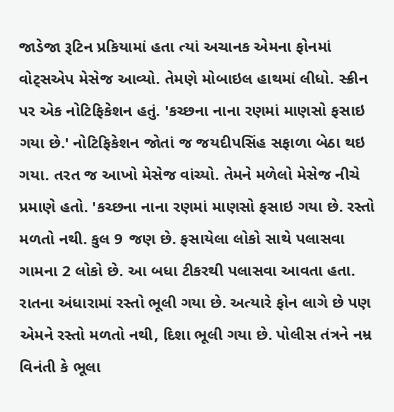જાડેજા રૂટિન પ્રકિયામાં હતા ત્યાં અચાનક એમના ફોનમાં વોટ્સએપ મેસેજ આવ્યો. તેમણે મોબાઇલ હાથમાં લીધો. સ્ક્રીન પર એક નોટિફિકેશન હતું. 'કચ્છના નાના રણમાં માણસો ફસાઇ ગયા છે.' નોટિફિકેશન જોતાં જ જયદીપસિંહ સફાળા બેઠા થઇ ગયા. તરત જ આખો મેસેજ વાંચ્યો. તેમને મળેલો મેસેજ નીચે પ્રમાણે હતો. 'કચ્છના નાના રણમાં માણસો ફસાઇ ગયા છે. રસ્તો મળતો નથી. કુલ 9 જણ છે. ફસાયેલા લોકો સાથે પલાસવા ગામના 2 લોકો છે. આ બધા ટીકરથી પલાસવા આવતા હતા. રાતના અંધારામાં રસ્તો ભૂલી ગયા છે. અત્યારે ફોન લાગે છે પણ એમને રસ્તો મળતો નથી, દિશા ભૂલી ગયા છે. પોલીસ તંત્રને નમ્ર વિનંતી કે ભૂલા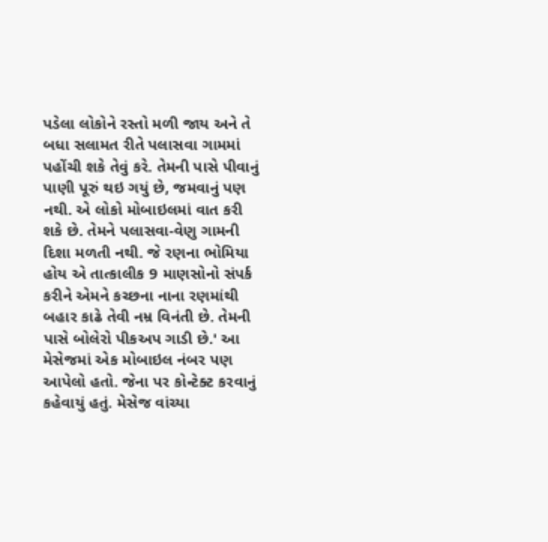પડેલા લોકોને રસ્તો મળી જાય અને તે બધા સલામત રીતે પલાસવા ગામમાં પહોંચી શકે તેવું કરે. તેમની પાસે પીવાનું પાણી પૂરું થઇ ગયું છે, જમવાનું પણ નથી. એ લોકો મોબાઇલમાં વાત કરી શકે છે. તેમને પલાસવા-વેણુ ગામની દિશા મળતી નથી. જે રણના ભોમિયા હોય એ તાત્કાલીક 9 માણસોનો સંપર્ક કરીને એમને કચ્છના નાના રણમાંથી બહાર કાઢે તેવી નમ્ર વિનંતી છે. તેમની પાસે બોલેરો પીકઅપ ગાડી છે.' આ મેસેજમાં એક મોબાઇલ નંબર પણ આપેલો હતો. જેના પર કોન્ટેક્ટ કરવાનું કહેવાયું હતું. મેસેજ વાંચ્યા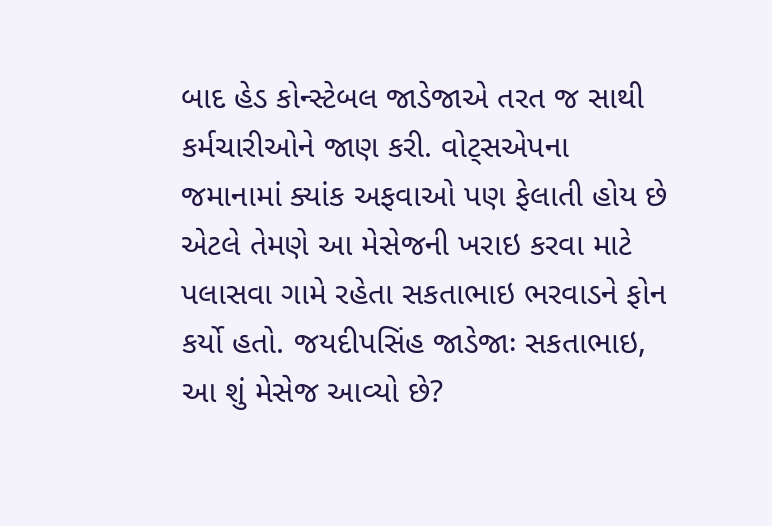બાદ હેડ કોન્સ્ટેબલ જાડેજાએ તરત જ સાથી કર્મચારીઓને જાણ કરી. વોટ્સએપના જમાનામાં ક્યાંક અફવાઓ પણ ફેલાતી હોય છે એટલે તેમણે આ મેસેજની ખરાઇ કરવા માટે પલાસવા ગામે રહેતા સકતાભાઇ ભરવાડને ફોન કર્યો હતો. જયદીપસિંહ જાડેજાઃ સકતાભાઇ, આ શું મેસેજ આવ્યો છે?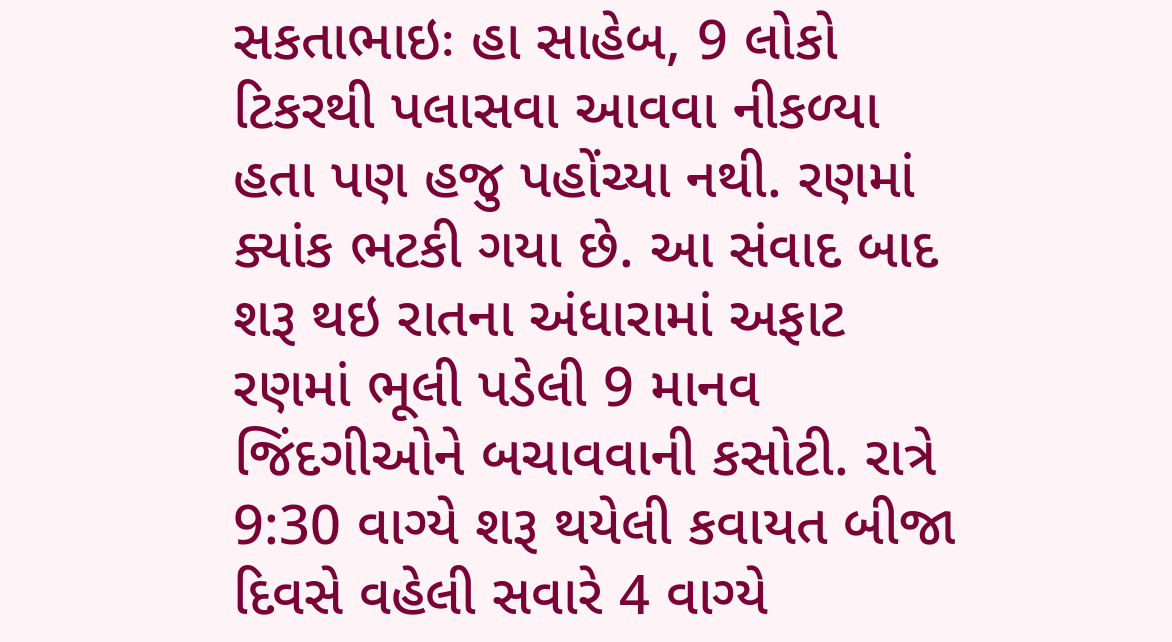સકતાભાઇઃ હા સાહેબ, 9 લોકો ટિકરથી પલાસવા આવવા નીકળ્યા હતા પણ હજુ પહોંચ્યા નથી. રણમાં ક્યાંક ભટકી ગયા છે. આ સંવાદ બાદ શરૂ થઇ રાતના અંધારામાં અફાટ રણમાં ભૂલી પડેલી 9 માનવ જિંદગીઓને બચાવવાની કસોટી. રાત્રે 9:30 વાગ્યે શરૂ થયેલી કવાયત બીજા દિવસે વહેલી સવારે 4 વાગ્યે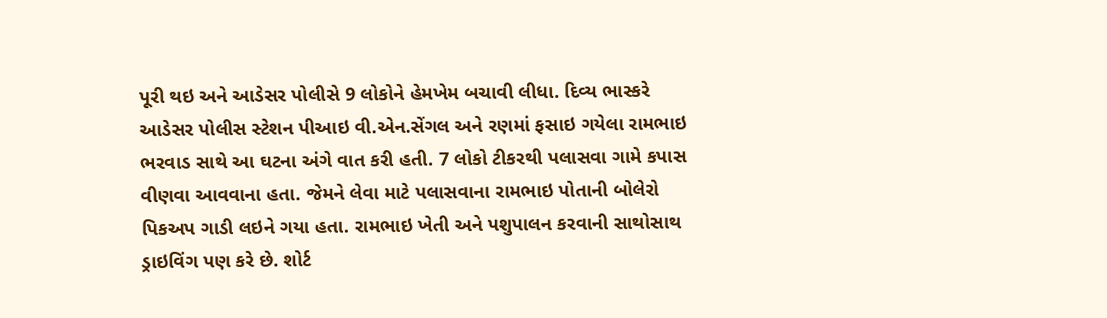પૂરી થઇ અને આડેસર પોલીસે 9 લોકોને હેમખેમ બચાવી લીધા. દિવ્ય ભાસ્કરે આડેસર પોલીસ સ્ટેશન પીઆઇ વી.એન.સેંગલ અને રણમાં ફસાઇ ગયેલા રામભાઇ ભરવાડ સાથે આ ઘટના અંગે વાત કરી હતી. 7 લોકો ટીકરથી પલાસવા ગામે કપાસ વીણવા આવવાના હતા. જેમને લેવા માટે પલાસવાના રામભાઇ પોતાની બોલેરો પિકઅપ ગાડી લઇને ગયા હતા. રામભાઇ ખેતી અને પશુપાલન કરવાની સાથોસાથ ડ્રાઇવિંગ પણ કરે છે. શોર્ટ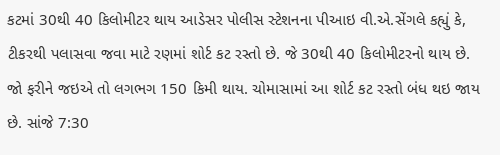કટમાં 30થી 40 કિલોમીટર થાય આડેસર પોલીસ સ્ટેશનના પીઆઇ વી.એ.સેંગલે કહ્યું કે, ટીકરથી પલાસવા જવા માટે રણમાં શોર્ટ કટ રસ્તો છે. જે 30થી 40 કિલોમીટરનો થાય છે. જો ફરીને જઇએ તો લગભગ 150 કિમી થાય. ચોમાસામાં આ શોર્ટ કટ રસ્તો બંધ થઇ જાય છે. સાંજે 7:30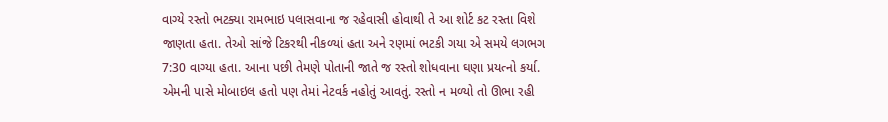વાગ્યે રસ્તો ભટક્યા રામભાઇ પલાસવાના જ રહેવાસી હોવાથી તે આ શોર્ટ કટ રસ્તા વિશે જાણતા હતા. તેઓ સાંજે ટિકરથી નીકળ્યાં હતા અને રણમાં ભટકી ગયા એ સમયે લગભગ 7:30 વાગ્યા હતા. આના પછી તેમણે પોતાની જાતે જ રસ્તો શોધવાના ઘણા પ્રયત્નો કર્યા. એમની પાસે મોબાઇલ હતો પણ તેમાં નેટવર્ક નહોતું આવતું. રસ્તો ન મળ્યો તો ઊભા રહી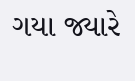ગયા જ્યારે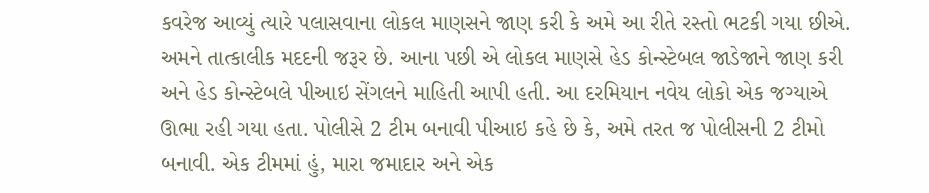કવરેજ આવ્યું ત્યારે પલાસવાના લોકલ માણસને જાણ કરી કે અમે આ રીતે રસ્તો ભટકી ગયા છીએ. અમને તાત્કાલીક મદદની જરૂર છે. આના પછી એ લોકલ માણસે હેડ કોન્સ્ટેબલ જાડેજાને જાણ કરી અને હેડ કોન્સ્ટેબલે પીઆઇ સેંગલને માહિતી આપી હતી. આ દરમિયાન નવેય લોકો એક જગ્યાએ ઊભા રહી ગયા હતા. પોલીસે 2 ટીમ બનાવી પીઆઇ કહે છે કે, અમે તરત જ પોલીસની 2 ટીમો બનાવી. એક ટીમમાં હું, મારા જમાદાર અને એક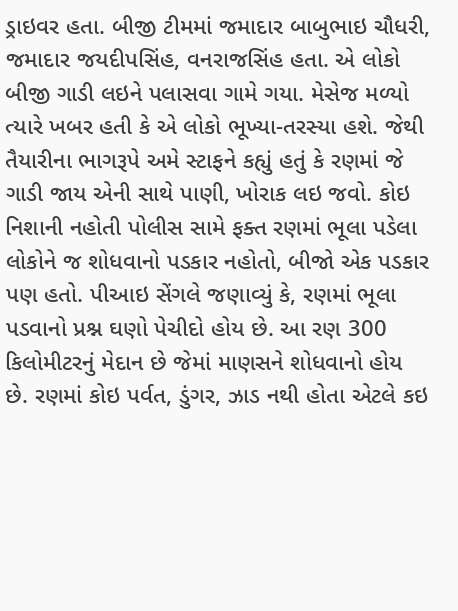ડ્રાઇવર હતા. બીજી ટીમમાં જમાદાર બાબુભાઇ ચૌધરી, જમાદાર જયદીપસિંહ, વનરાજસિંહ હતા. એ લોકો બીજી ગાડી લઇને પલાસવા ગામે ગયા. મેસેજ મળ્યો ત્યારે ખબર હતી કે એ લોકો ભૂખ્યા-તરસ્યા હશે. જેથી તૈયારીના ભાગરૂપે અમે સ્ટાફને કહ્યું હતું કે રણમાં જે ગાડી જાય એની સાથે પાણી, ખોરાક લઇ જવો. કોઇ નિશાની નહોતી પોલીસ સામે ફક્ત રણમાં ભૂલા પડેલા લોકોને જ શોધવાનો પડકાર નહોતો, બીજો એક પડકાર પણ હતો. પીઆઇ સેંગલે જણાવ્યું કે, રણમાં ભૂલા પડવાનો પ્રશ્ન ઘણો પેચીદો હોય છે. આ રણ 300 કિલોમીટરનું મેદાન છે જેમાં માણસને શોધવાનો હોય છે. રણમાં કોઇ પર્વત, ડુંગર, ઝાડ નથી હોતા એટલે કઇ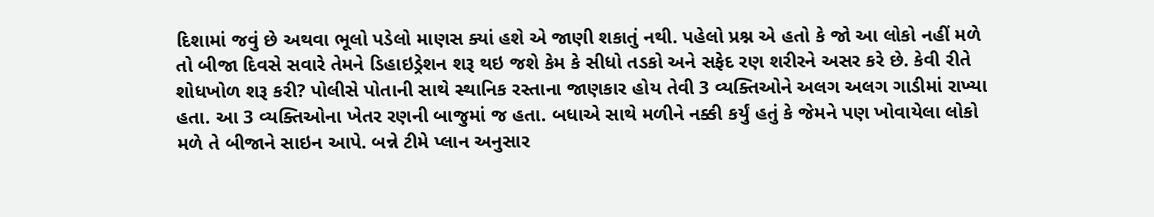દિશામાં જવું છે અથવા ભૂલો પડેલો માણસ ક્યાં હશે એ જાણી શકાતું નથી. પહેલો પ્રશ્ન એ હતો કે જો આ લોકો નહીં મળે તો બીજા દિવસે સવારે તેમને ડિહાઇડ્રેશન શરૂ થઇ જશે કેમ કે સીધો તડકો અને સફેદ રણ શરીરને અસર કરે છે. કેવી રીતે શોધખોળ શરૂ કરી? પોલીસે પોતાની સાથે સ્થાનિક રસ્તાના જાણકાર હોય તેવી 3 વ્યક્તિઓને અલગ અલગ ગાડીમાં રાખ્યા હતા. આ 3 વ્યક્તિઓના ખેતર રણની બાજુમાં જ હતા. બધાએ સાથે મળીને નક્કી કર્યું હતું કે જેમને પણ ખોવાયેલા લોકો મળે તે બીજાને સાઇન આપે. બન્ને ટીમે પ્લાન અનુસાર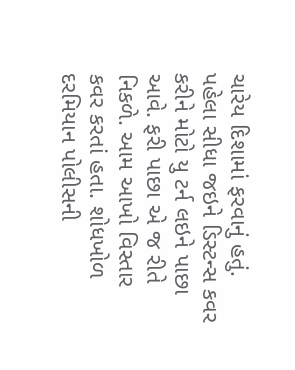ચારેય દિશામાં ફરવાનું હતું. પહેલા સીધા જઇને ડિસ્ટન્સ કવર કરીને મોટો યુ ટર્ન લઇને પાછા આવે. ફરી પાછા એ જ રીતે નિકળે. આમ આખો વિસ્તાર કવર કરતાં હતા. શોધખોળ દરમિયાન પોલીસની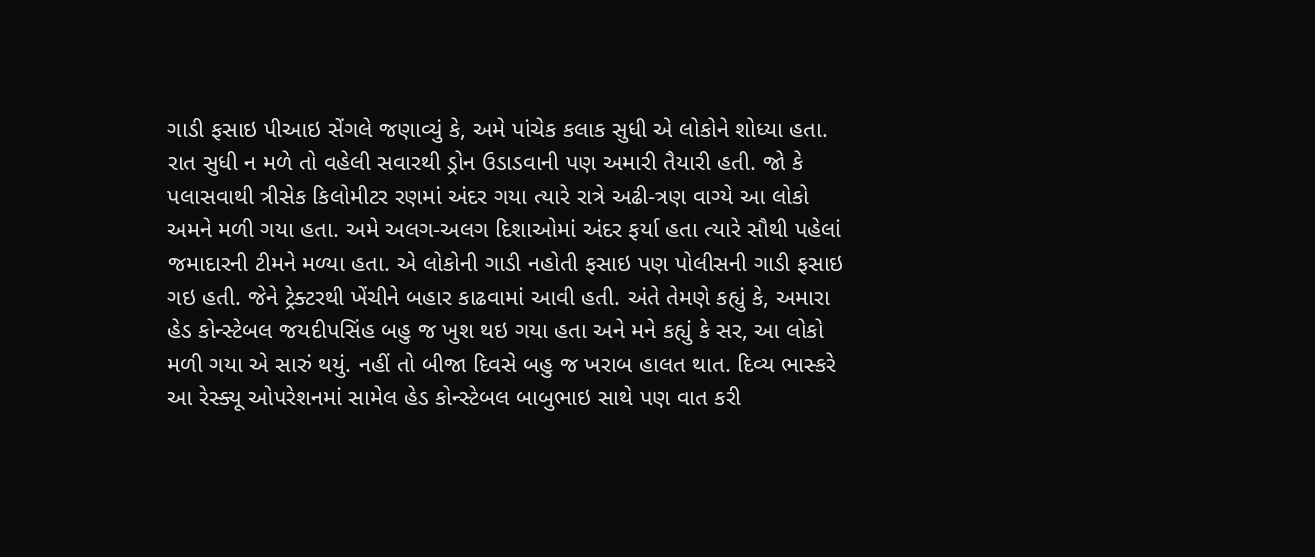ગાડી ફસાઇ પીઆઇ સેંગલે જણાવ્યું કે, અમે પાંચેક કલાક સુધી એ લોકોને શોધ્યા હતા. રાત સુધી ન મળે તો વહેલી સવારથી ડ્રોન ઉડાડવાની પણ અમારી તૈયારી હતી. જો કે પલાસવાથી ત્રીસેક કિલોમીટર રણમાં અંદર ગયા ત્યારે રાત્રે અઢી-ત્રણ વાગ્યે આ લોકો અમને મળી ગયા હતા. અમે અલગ-અલગ દિશાઓમાં અંદર ફર્યા હતા ત્યારે સૌથી પહેલાં જમાદારની ટીમને મળ્યા હતા. એ લોકોની ગાડી નહોતી ફસાઇ પણ પોલીસની ગાડી ફસાઇ ગઇ હતી. જેને ટ્રેક્ટરથી ખેંચીને બહાર કાઢવામાં આવી હતી. અંતે તેમણે કહ્યું કે, અમારા હેડ કોન્સ્ટેબલ જયદીપસિંહ બહુ જ ખુશ થઇ ગયા હતા અને મને કહ્યું કે સર, આ લોકો મળી ગયા એ સારું થયું. નહીં તો બીજા દિવસે બહુ જ ખરાબ હાલત થાત. દિવ્ય ભાસ્કરે આ રેસ્ક્યૂ ઓપરેશનમાં સામેલ હેડ કોન્સ્ટેબલ બાબુભાઇ સાથે પણ વાત કરી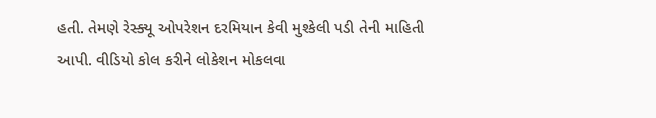હતી. તેમણે રેસ્ક્યૂ ઓપરેશન દરમિયાન કેવી મુશ્કેલી પડી તેની માહિતી આપી. વીડિયો કોલ કરીને લોકેશન મોકલવા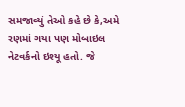સમજાવ્યું તેઓ કહે છે કે,અમે રણમાં ગયા પણ મોબાઇલ નેટવર્કનો ઇશ્યૂ હતો. જે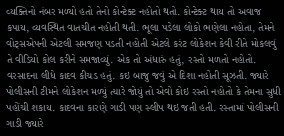વ્યક્તિનો નંબર મળ્યો હતો તેનો કોન્ટેક્ટ નહોતો થતો. કોન્ટેક્ટ થાય તો અવાજ કપાય, વ્યવસ્થિત વાતચીત નહોતી થતી. ભૂલા પડેલા લોકો ભણેલા નહોતા, તેમને વોટ્સએપની એટલી સમજણ પડતી નહોતી એટલે કરંટ લોકેશન કેવી રીતે મોકલવું તે વીડિયો કોલ કરીને સમજાવ્યું. એક તો અંધારું હતું, રસ્તો મળતો નહોતો. વરસાદના લીધે કાદવ કીચડ હતું. કઇ બાજુ જવું એ દિશા નહોતી સૂઝતી. જ્યારે પોલીસની ટીમને લોકેશન મળ્યું ત્યારે જોયું તો એવો કોઇ રસ્તો નહોતો કે તેમના સુધી પહોંચી શકાય. કાદવના કારણે ગાડી પણ સ્લીપ થઇ જતી હતી. રસ્તામાં પોલીસની ગાડી જ્યારે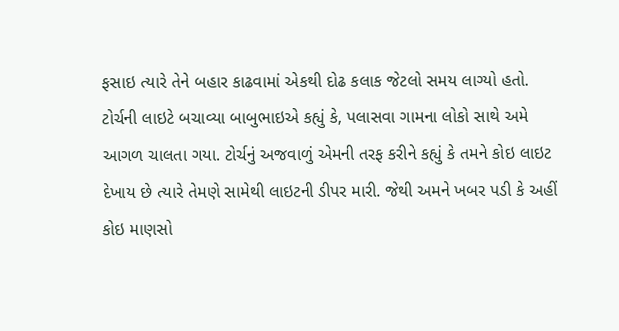ફસાઇ ત્યારે તેને બહાર કાઢવામાં એકથી દોઢ કલાક જેટલો સમય લાગ્યો હતો. ટોર્ચની લાઇટે બચાવ્યા બાબુભાઇએ કહ્યું કે, પલાસવા ગામના લોકો સાથે અમે આગળ ચાલતા ગયા. ટોર્ચનું અજવાળું એમની તરફ કરીને કહ્યું કે તમને કોઇ લાઇટ દેખાય છે ત્યારે તેમણે સામેથી લાઇટની ડીપર મારી. જેથી અમને ખબર પડી કે અહીં કોઇ માણસો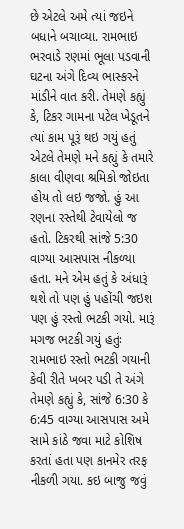છે એટલે અમે ત્યાં જઇને બધાને બચાવ્યા. રામભાઇ ભરવાડે રણમાં ભૂલા પડવાની ઘટના અંગે દિવ્ય ભાસ્કરને માંડીને વાત કરી. તેમણે કહ્યું કે, ટિકર ગામના પટેલ ખેડૂતને ત્યાં કામ પૂરૂં થઇ ગયું હતું એટલે તેમણે મને કહ્યું કે તમારે કાલા વીણવા શ્રમિકો જોઇતા હોય તો લઇ જજો. હું આ રણના રસ્તેથી ટેવાયેલો જ હતો. ટિકરથી સાંજે 5:30 વાગ્યા આસપાસ નીકળ્યા હતા. મને એમ હતું કે અંધારૂં થશે તો પણ હું પહોંચી જઇશ પણ હું રસ્તો ભટકી ગયો. મારૂં મગજ ભટકી ગયું હતુંઃ રામભાઇ રસ્તો ભટકી ગયાની કેવી રીતે ખબર પડી તે અંગે તેમણે કહ્યું કે, સાંજે 6:30 કે 6:45 વાગ્યા આસપાસ અમે સામે કાંઠે જવા માટે કોશિષ કરતાં હતા પણ કાનમેર તરફ નીકળી ગયા. કઇ બાજુ જવું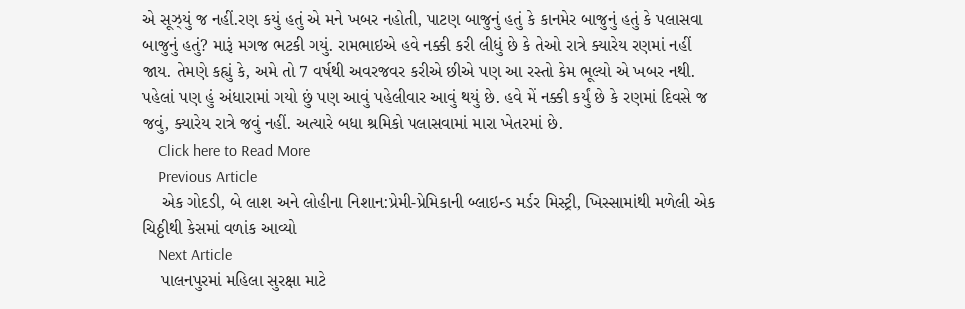એ સૂઝ્યું જ નહીં.રણ કયું હતું એ મને ખબર નહોતી, પાટણ બાજુનું હતું કે કાનમેર બાજુનું હતું કે પલાસવા બાજુનું હતું? મારૂં મગજ ભટકી ગયું. રામભાઇએ હવે નક્કી કરી લીધું છે કે તેઓ રાત્રે ક્યારેય રણમાં નહીં જાય. તેમણે કહ્યું કે, અમે તો 7 વર્ષથી અવરજવર કરીએ છીએ પણ આ રસ્તો કેમ ભૂલ્યો એ ખબર નથી. પહેલાં પણ હું અંધારામાં ગયો છું પણ આવું પહેલીવાર આવું થયું છે. હવે મેં નક્કી કર્યું છે કે રણમાં દિવસે જ જવું, ક્યારેય રાત્રે જવું નહીં. અત્યારે બધા શ્રમિકો પલાસવામાં મારા ખેતરમાં છે.
    Click here to Read More
    Previous Article
    એક ગોદડી, બે લાશ અને લોહીના નિશાન:પ્રેમી-પ્રેમિકાની બ્લાઇન્ડ મર્ડર મિસ્ટ્રી, ખિસ્સામાંથી મળેલી એક ચિઠ્ઠીથી કેસમાં વળાંક આવ્યો
    Next Article
    પાલનપુરમાં મહિલા સુરક્ષા માટે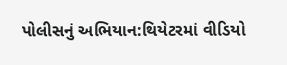પોલીસનું અભિયાન:થિયેટરમાં વીડિયો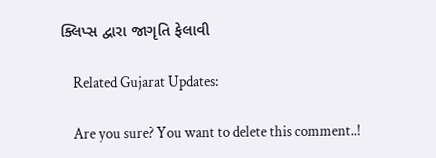ક્લિપ્સ દ્વારા જાગૃતિ ફેલાવી

    Related Gujarat Updates:

    Are you sure? You want to delete this comment..!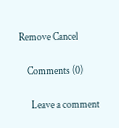Remove Cancel

    Comments (0)

      Leave a comment